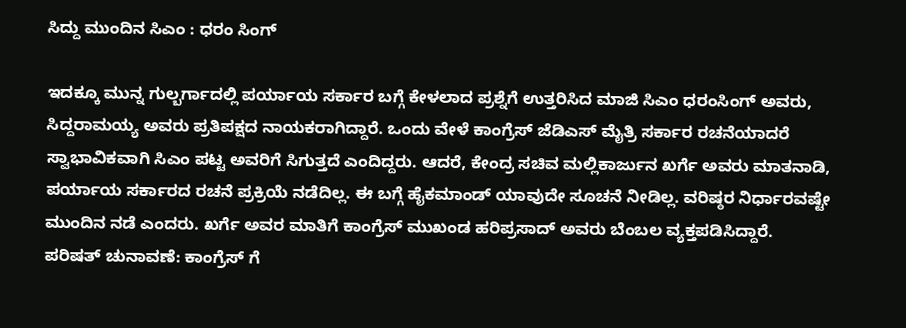ಸಿದ್ದು ಮುಂದಿನ ಸಿಎಂ : ಧರಂ ಸಿಂಗ್

ಇದಕ್ಕೂ ಮುನ್ನ ಗುಲ್ಬರ್ಗಾದಲ್ಲಿ ಪರ್ಯಾಯ ಸರ್ಕಾರ ಬಗ್ಗೆ ಕೇಳಲಾದ ಪ್ರಶ್ನೆಗೆ ಉತ್ತರಿಸಿದ ಮಾಜಿ ಸಿಎಂ ಧರಂಸಿಂಗ್ ಅವರು, ಸಿದ್ದರಾಮಯ್ಯ ಅವರು ಪ್ರತಿಪಕ್ಷದ ನಾಯಕರಾಗಿದ್ದಾರೆ. ಒಂದು ವೇಳೆ ಕಾಂಗ್ರೆಸ್ ಜೆಡಿಎಸ್ ಮೈತ್ರಿ ಸರ್ಕಾರ ರಚನೆಯಾದರೆ ಸ್ವಾಭಾವಿಕವಾಗಿ ಸಿಎಂ ಪಟ್ಟ ಅವರಿಗೆ ಸಿಗುತ್ತದೆ ಎಂದಿದ್ದರು. ಆದರೆ, ಕೇಂದ್ರ ಸಚಿವ ಮಲ್ಲಿಕಾರ್ಜುನ ಖರ್ಗೆ ಅವರು ಮಾತನಾಡಿ, ಪರ್ಯಾಯ ಸರ್ಕಾರದ ರಚನೆ ಪ್ರಕ್ರಿಯೆ ನಡೆದಿಲ್ಲ. ಈ ಬಗ್ಗೆ ಹೈಕಮಾಂಡ್ ಯಾವುದೇ ಸೂಚನೆ ನೀಡಿಲ್ಲ. ವರಿಷ್ಠರ ನಿರ್ಧಾರವಷ್ಟೇ ಮುಂದಿನ ನಡೆ ಎಂದರು. ಖರ್ಗೆ ಅವರ ಮಾತಿಗೆ ಕಾಂಗ್ರೆಸ್ ಮುಖಂಡ ಹರಿಪ್ರಸಾದ್ ಅವರು ಬೆಂಬಲ ವ್ಯಕ್ತಪಡಿಸಿದ್ದಾರೆ.
ಪರಿಷತ್ ಚುನಾವಣೆ: ಕಾಂಗ್ರೆಸ್ ಗೆ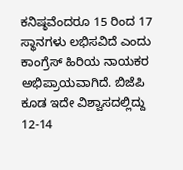ಕನಿಷ್ಠವೆಂದರೂ 15 ರಿಂದ 17 ಸ್ಥಾನಗಳು ಲಭಿಸವಿದೆ ಎಂದು ಕಾಂಗ್ರೆಸ್ ಹಿರಿಯ ನಾಯಕರ ಅಭಿಪ್ರಾಯವಾಗಿದೆ. ಬಿಜೆಪಿ ಕೂಡ ಇದೇ ವಿಶ್ವಾಸದಲ್ಲಿದ್ದು 12-14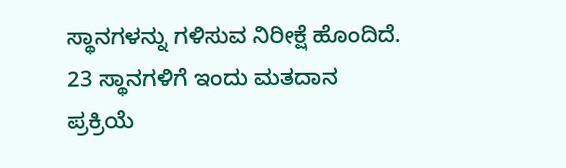ಸ್ಥಾನಗಳನ್ನು ಗಳಿಸುವ ನಿರೀಕ್ಷೆ ಹೊಂದಿದೆ. 23 ಸ್ಥಾನಗಳಿಗೆ ಇಂದು ಮತದಾನ ಪ್ರಕ್ರಿಯೆ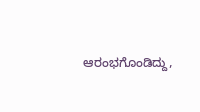ಆರಂಭಗೊಂಡಿದ್ದು,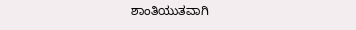ಶಾಂತಿಯುತವಾಗಿ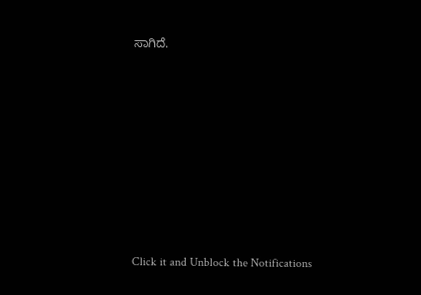ಸಾಗಿದೆ.












Click it and Unblock the Notifications